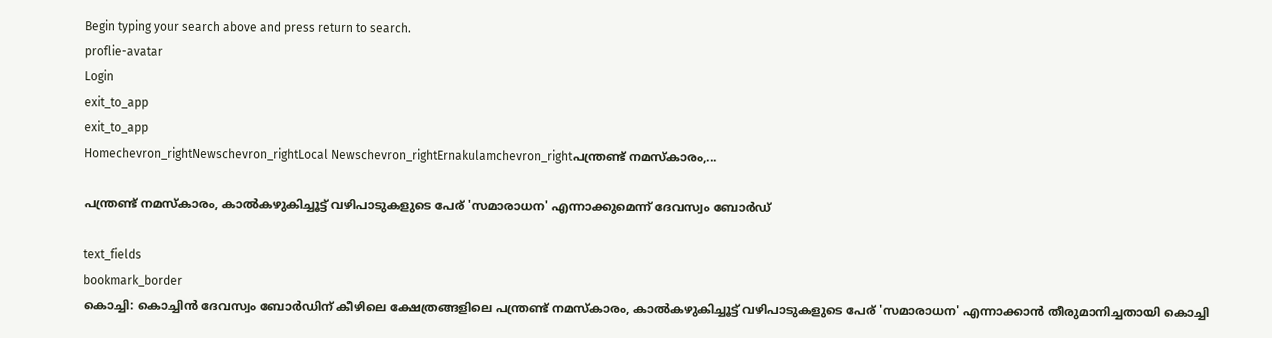Begin typing your search above and press return to search.
proflie-avatar
Login
exit_to_app
exit_to_app
Homechevron_rightNewschevron_rightLocal Newschevron_rightErnakulamchevron_rightപന്ത്രണ്ട് നമസ്കാരം,...

പന്ത്രണ്ട് നമസ്കാരം, കാൽകഴുകിച്ചൂട്ട് വഴിപാടുകളുടെ പേര് 'സമാരാധന' എന്നാക്കുമെന്ന് ദേവസ്വം ബോർഡ്

text_fields
bookmark_border
കൊച്ചി: കൊച്ചിൻ ദേവസ്വം ബോർഡിന് കീഴിലെ ക്ഷേത്രങ്ങളിലെ പന്ത്രണ്ട് നമസ്കാരം, കാൽകഴുകിച്ചൂട്ട് വഴിപാടുകളുടെ പേര് 'സമാരാധന' എന്നാക്കാൻ തീരുമാനിച്ചതായി കൊച്ചി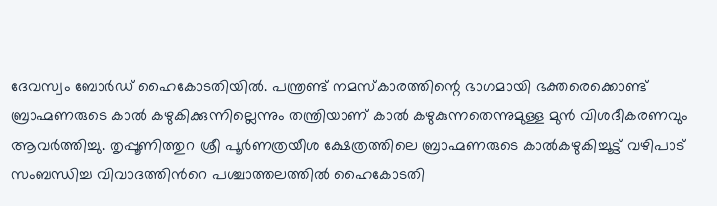ദേവസ്വം ബോർഡ് ഹൈകോടതിയിൽ. പന്ത്രണ്ട് നമസ്കാരത്തിന്റെ ഭാഗമായി ഭക്തരെക്കൊണ്ട് ബ്രാഹ്മണരുടെ കാൽ കഴുകിക്കുന്നില്ലെന്നും തന്ത്രിയാണ് കാൽ കഴുകുന്നതെന്നുമുള്ള മുൻ വിശദീകരണവും ആവർത്തിച്ചു. തൃപ്പൂണിത്തുറ ശ്രീ പൂർണത്രയീശ ക്ഷേത്രത്തിലെ ബ്രാഹ്മണരുടെ കാൽകഴുകിച്ചൂട്ട് വഴിപാട് സംബന്ധിച്ച വിവാദത്തിന്‍റെ പശ്ചാത്തലത്തിൽ ഹൈകോടതി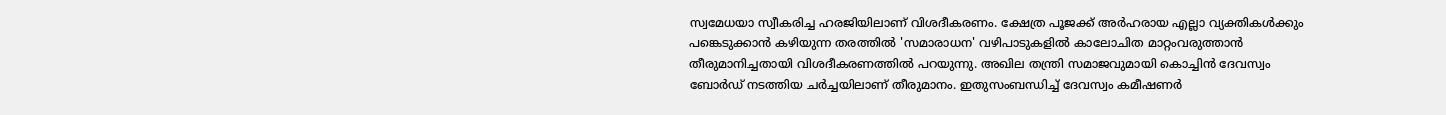സ്വമേധയാ സ്വീകരിച്ച ഹരജിയിലാണ് വിശദീകരണം. ക്ഷേത്ര പൂജക്ക് അർഹരായ എല്ലാ വ്യക്തികൾക്കും പങ്കെടുക്കാൻ കഴിയുന്ന തരത്തിൽ 'സമാരാധന' വഴിപാടുകളിൽ കാലോചിത മാറ്റംവരുത്താൻ തീരുമാനിച്ചതായി വിശദീകരണത്തിൽ പറയുന്നു. അഖില തന്ത്രി സമാജവുമായി കൊച്ചിൻ ദേവസ്വം ബോർഡ് നടത്തിയ ചർച്ചയിലാണ് തീരുമാനം. ഇതുസംബന്ധിച്ച് ദേവസ്വം കമീഷണർ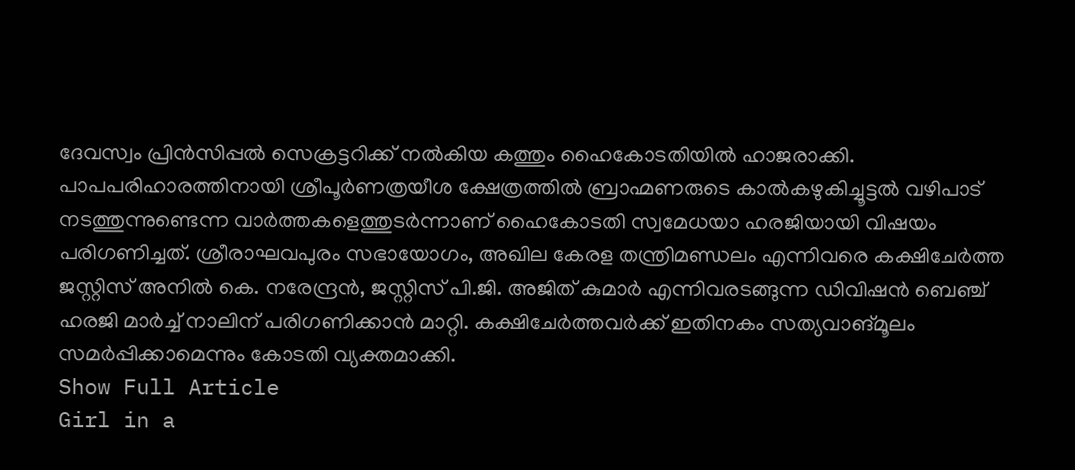ദേവസ്വം പ്രിൻസിപ്പൽ സെക്രട്ടറിക്ക് നൽകിയ കത്തും ഹൈകോടതിയിൽ ഹാജരാക്കി. പാപപരിഹാരത്തിനായി ശ്രീപൂർണത്രയീശ ക്ഷേത്രത്തിൽ ബ്രാഹ്മണരുടെ കാൽകഴുകിച്ചൂട്ടൽ വഴിപാട് നടത്തുന്നുണ്ടെന്ന വാർത്തകളെത്തുടർന്നാണ് ഹൈകോടതി സ്വമേധയാ ഹരജിയായി വിഷയം പരിഗണിച്ചത്. ശ്രീരാഘവപുരം സഭായോഗം, അഖില കേരള തന്ത്രിമണ്ഡലം എന്നിവരെ കക്ഷിചേർത്ത ജസ്റ്റിസ് അനിൽ കെ. നരേന്ദ്രൻ, ജസ്റ്റിസ് പി.ജി. അജിത് കുമാർ എന്നിവരടങ്ങുന്ന ഡിവിഷൻ ബെഞ്ച് ഹരജി മാർച്ച് നാലിന് പരിഗണിക്കാൻ മാറ്റി. കക്ഷിചേർത്തവർക്ക് ഇതിനകം സത്യവാങ്മൂലം സമർപ്പിക്കാമെന്നും കോടതി വ്യക്തമാക്കി.
Show Full Article
Girl in a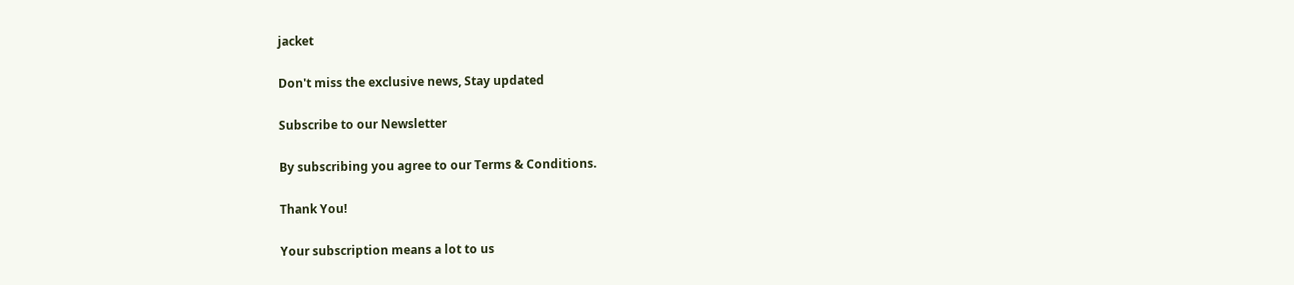jacket

Don't miss the exclusive news, Stay updated

Subscribe to our Newsletter

By subscribing you agree to our Terms & Conditions.

Thank You!

Your subscription means a lot to us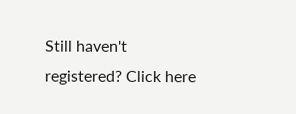Still haven't registered? Click here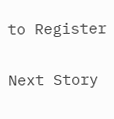to Register

Next Story